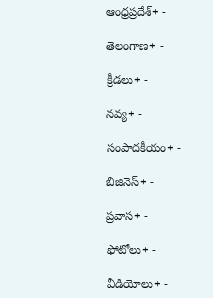ఆంధ్రప్రదేశ్+ -

తెలంగాణ+ -

క్రీడలు+ -

నవ్య+ -

సంపాదకీయం+ -

బిజినెస్+ -

ప్రవాస+ -

ఫోటోలు+ -

వీడియోలు+ -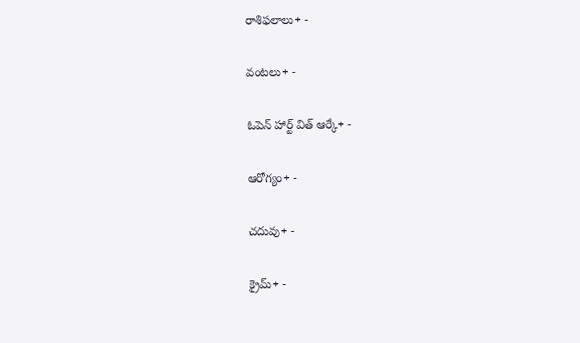రాశిఫలాలు+ -

వంటలు+ -

ఓపెన్ హార్ట్ విత్ ఆర్కే+ -

ఆరోగ్యం+ -

చదువు+ -

క్రైమ్+ -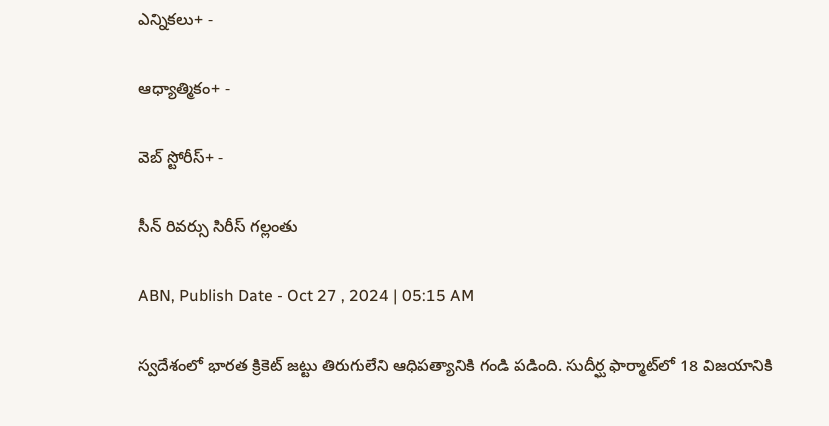ఎన్నికలు+ -

ఆధ్యాత్మికం+ -

వెబ్ స్టోరీస్+ -

సీన్‌ రివర్సు సిరీస్‌ గల్లంతు

ABN, Publish Date - Oct 27 , 2024 | 05:15 AM

స్వదేశంలో భారత క్రికెట్‌ జట్టు తిరుగులేని ఆధిపత్యానికి గండి పడింది. సుదీర్ఘ ఫార్మాట్‌లో 18 విజయానికి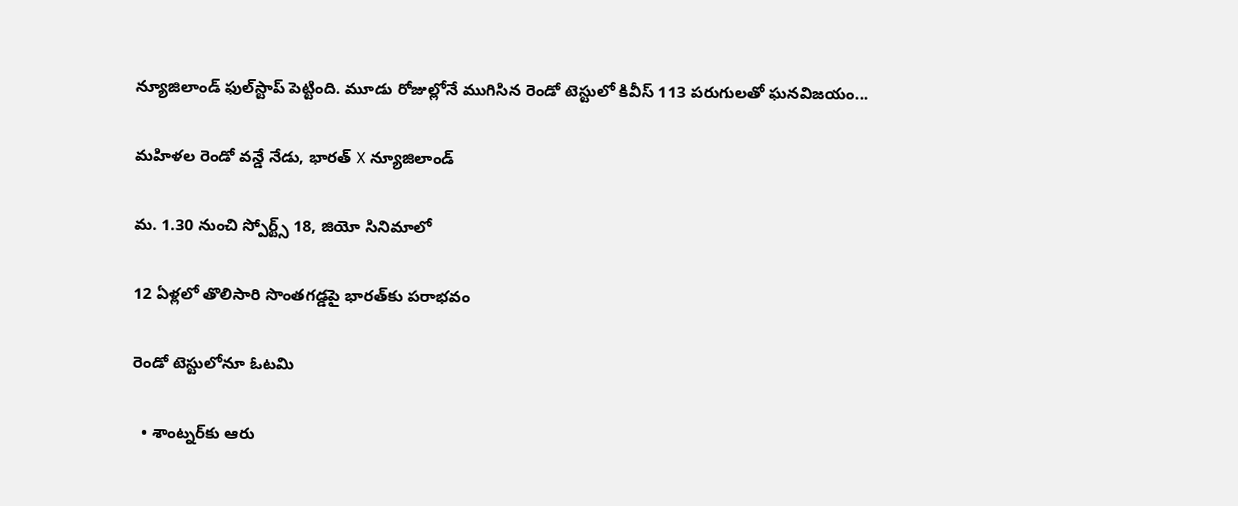న్యూజిలాండ్‌ ఫుల్‌స్టాప్‌ పెట్టింది. మూడు రోజుల్లోనే ముగిసిన రెండో టెస్టులో కివీస్‌ 113 పరుగులతో ఘనవిజయం...

మహిళల రెండో వన్డే నేడు, భారత్‌ X న్యూజిలాండ్‌

మ. 1.30 నుంచి స్పోర్ట్స్‌ 18, జియో సినిమాలో

12 ఏళ్లలో తొలిసారి సొంతగడ్డపై భారత్‌కు పరాభవం

రెండో టెస్టులోనూ ఓటమి

  • శాంట్నర్‌కు ఆరు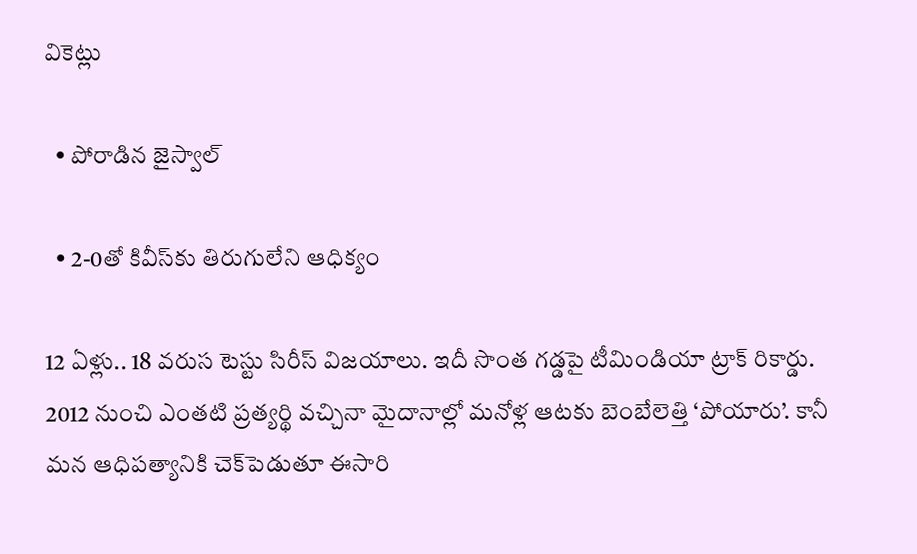వికెట్లు

  • పోరాడిన జైస్వాల్‌

  • 2-0తో కివీస్‌కు తిరుగులేని ఆధిక్యం

12 ఏళ్లు.. 18 వరుస టెస్టు సిరీస్‌ విజయాలు. ఇదీ సొంత గడ్డపై టీమిండియా ట్రాక్‌ రికార్డు. 2012 నుంచి ఎంతటి ప్రత్యర్థి వచ్చినా మైదానాల్లో మనోళ్ల ఆటకు బెంబేలెత్తి ‘పోయారు’. కానీ మన ఆధిపత్యానికి చెక్‌పెడుతూ ఈసారి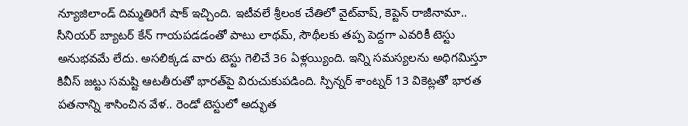న్యూజిలాండ్‌ దిమ్మతిరిగే షాక్‌ ఇచ్చింది. ఇటీవలే శ్రీలంక చేతిలో వైట్‌వాష్‌, కెప్టెన్‌ రాజీనామా.. సీనియర్‌ బ్యాటర్‌ కేన్‌ గాయపడడంతో పాటు లాథమ్‌, సౌథీలకు తప్ప పెద్దగా ఎవరికీ టెస్టు అనుభవమే లేదు. అసలిక్కడ వారు టెస్టు గెలిచే 36 ఏళ్లయ్యింది. ఇన్ని సమస్యలను అధిగమిస్తూ కివీస్‌ జట్టు సమష్టి ఆటతీరుతో భారత్‌పై విరుచుకుపడింది. స్పిన్నర్‌ శాంట్నర్‌ 13 వికెట్లతో భారత పతనాన్ని శాసించిన వేళ.. రెండో టెస్టులో అద్భుత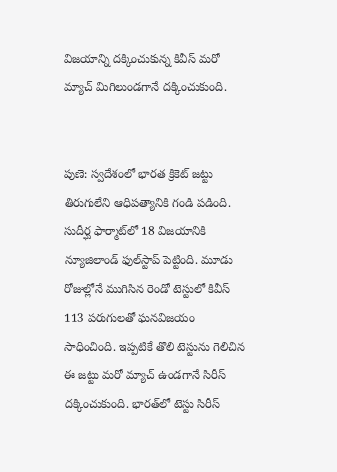విజయాన్ని దక్కించుకున్న కివీస్‌ మరో మ్యాచ్‌ మిగిలుండగానే దక్కించుకుంది.


పుణె: స్వదేశంలో భారత క్రికెట్‌ జట్టు తిరుగులేని ఆధిపత్యానికి గండి పడింది. సుదీర్ఘ ఫార్మాట్‌లో 18 విజయానికి న్యూజిలాండ్‌ ఫుల్‌స్టాప్‌ పెట్టింది. మూడు రోజుల్లోనే ముగిసిన రెండో టెస్టులో కివీస్‌ 113 పరుగులతో ఘనవిజయం సాధించింది. ఇప్పటికే తొలి టెస్టును గెలిచిన ఈ జట్టు మరో మ్యాచ్‌ ఉండగానే సిరీస్‌ దక్కించుకుంది. భారత్‌లో టెస్టు సిరీస్‌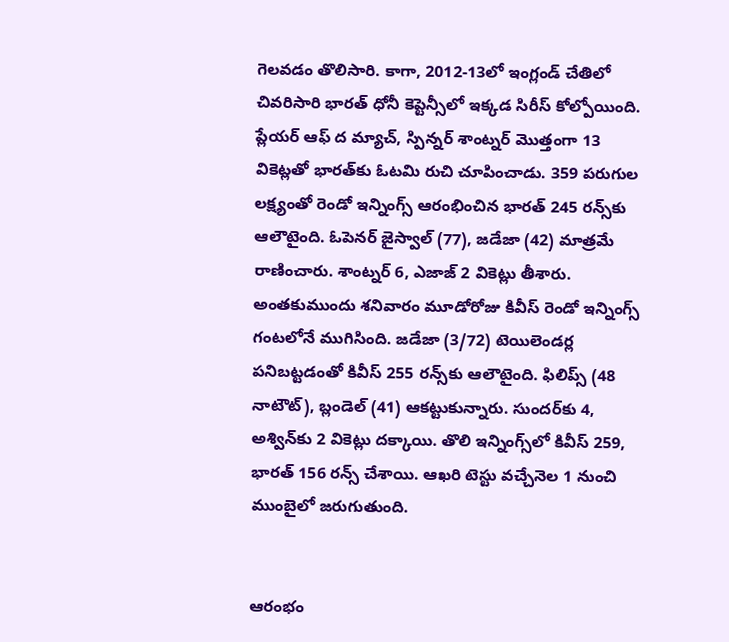గెలవడం తొలిసారి. కాగా, 2012-13లో ఇంగ్లండ్‌ చేతిలో చివరిసారి భారత్‌ ధోనీ కెప్టెన్సీలో ఇక్కడ సిరీస్‌ కోల్పోయింది. ప్లేయర్‌ ఆఫ్‌ ద మ్యాచ్‌, స్పిన్నర్‌ శాంట్నర్‌ మొత్తంగా 13 వికెట్లతో భారత్‌కు ఓటమి రుచి చూపించాడు. 359 పరుగుల లక్ష్యంతో రెండో ఇన్నింగ్స్‌ ఆరంభించిన భారత్‌ 245 రన్స్‌కు ఆలౌటైంది. ఓపెనర్‌ జైస్వాల్‌ (77), జడేజా (42) మాత్రమే రాణించారు. శాంట్నర్‌ 6, ఎజాజ్‌ 2 వికెట్లు తీశారు. అంతకుముందు శనివారం మూడోరోజు కివీస్‌ రెండో ఇన్నింగ్స్‌ గంటలోనే ముగిసింది. జడేజా (3/72) టెయిలెండర్ల పనిబట్టడంతో కివీస్‌ 255 రన్స్‌కు ఆలౌటైంది. ఫిలిప్స్‌ (48 నాటౌట్‌), బ్లండెల్‌ (41) ఆకట్టుకున్నారు. సుందర్‌కు 4, అశ్విన్‌కు 2 వికెట్లు దక్కాయి. తొలి ఇన్నింగ్స్‌లో కివీస్‌ 259, భారత్‌ 156 రన్స్‌ చేశాయి. ఆఖరి టెస్టు వచ్చేనెల 1 నుంచి ముంబైలో జరుగుతుంది.


ఆరంభం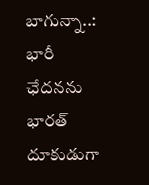బాగున్నా..: భారీ ఛేదనను భారత్‌ దూకుడుగా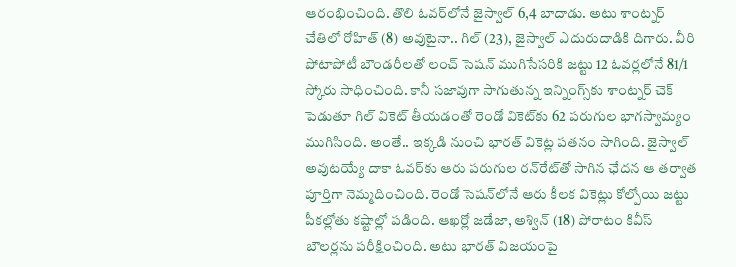ఆరంభించింది. తొలి ఓవర్‌లోనే జైస్వాల్‌ 6,4 బాదాడు. అటు శాంట్నర్‌ చేతిలో రోహిత్‌ (8) అవుటైనా.. గిల్‌ (23), జైస్వాల్‌ ఎదురుదాడికి దిగారు. వీరి పోటాపోటీ బౌండరీలతో లంచ్‌ సెషన్‌ ముగిసేసరికి జట్టు 12 ఓవర్లలోనే 81/1 స్కోరు సాధించింది. కానీ సజావుగా సాగుతున్న ఇన్నింగ్స్‌కు శాంట్నర్‌ చెక్‌ పెడుతూ గిల్‌ వికెట్‌ తీయడంతో రెండో వికెట్‌కు 62 పరుగుల భాగస్వామ్యం ముగిసింది. అంతే.. ఇక్కడి నుంచి భారత్‌ వికెట్ల పతనం సాగింది. జైస్వాల్‌ అవుటయ్యే దాకా ఓవర్‌కు ఆరు పరుగుల రన్‌రేట్‌తో సాగిన ఛేదన ఆ తర్వాత పూర్తిగా నెమ్మదించింది. రెండో సెషన్‌లోనే ఆరు కీలక వికెట్లు కోల్పోయి జట్టు పీకల్లోతు కష్టాల్లో పడింది. ఆఖర్లో జడేజా, అశ్విన్‌ (18) పోరాటం కివీస్‌ బౌలర్లను పరీక్షించింది. అటు భారత్‌ విజయంపై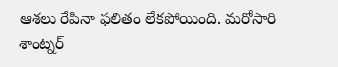ఆశలు రేపినా ఫలితం లేకపోయింది. మరోసారి శాంట్నర్‌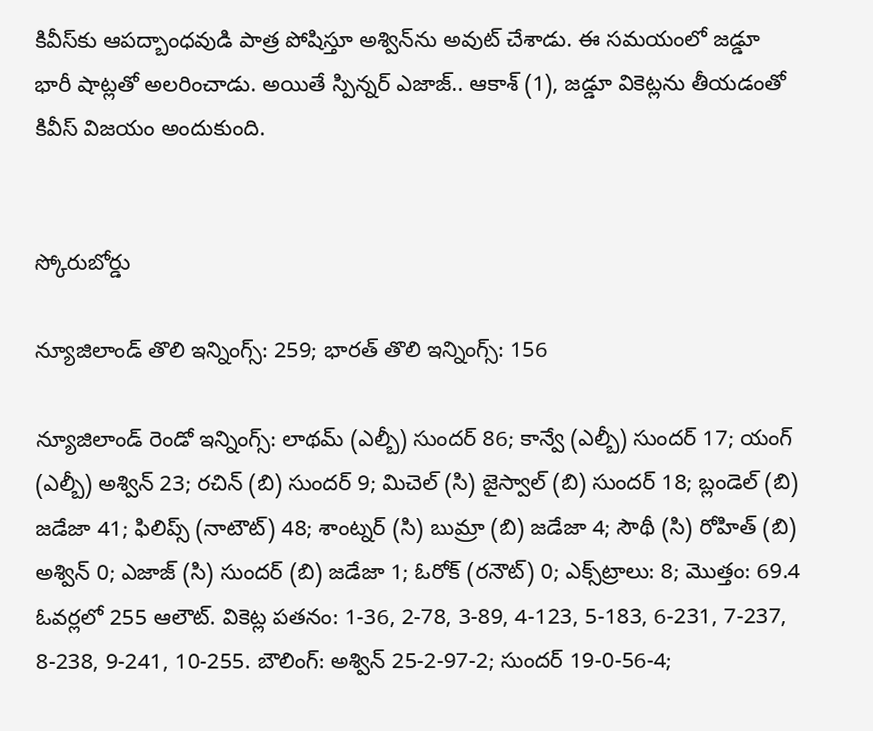కివీస్‌కు ఆపద్బాంధవుడి పాత్ర పోషిస్తూ అశ్విన్‌ను అవుట్‌ చేశాడు. ఈ సమయంలో జడ్డూ భారీ షాట్లతో అలరించాడు. అయితే స్పిన్నర్‌ ఎజాజ్‌.. ఆకాశ్‌ (1), జడ్డూ వికెట్లను తీయడంతో కివీస్‌ విజయం అందుకుంది.


స్కోరుబోర్డు

న్యూజిలాండ్‌ తొలి ఇన్నింగ్స్‌: 259; భారత్‌ తొలి ఇన్నింగ్స్‌: 156

న్యూజిలాండ్‌ రెండో ఇన్నింగ్స్‌: లాథమ్‌ (ఎల్బీ) సుందర్‌ 86; కాన్వే (ఎల్బీ) సుందర్‌ 17; యంగ్‌ (ఎల్బీ) అశ్విన్‌ 23; రచిన్‌ (బి) సుందర్‌ 9; మిచెల్‌ (సి) జైస్వాల్‌ (బి) సుందర్‌ 18; బ్లండెల్‌ (బి) జడేజా 41; ఫిలిప్స్‌ (నాటౌట్‌) 48; శాంట్నర్‌ (సి) బుమ్రా (బి) జడేజా 4; సౌథీ (సి) రోహిత్‌ (బి) అశ్విన్‌ 0; ఎజాజ్‌ (సి) సుందర్‌ (బి) జడేజా 1; ఓరోక్‌ (రనౌట్‌) 0; ఎక్స్‌ట్రాలు: 8; మొత్తం: 69.4 ఓవర్లలో 255 ఆలౌట్‌. వికెట్ల పతనం: 1-36, 2-78, 3-89, 4-123, 5-183, 6-231, 7-237, 8-238, 9-241, 10-255. బౌలింగ్‌: అశ్విన్‌ 25-2-97-2; సుందర్‌ 19-0-56-4;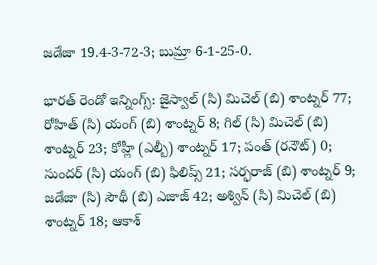జడేజా 19.4-3-72-3; బుమ్రా 6-1-25-0.

భారత్‌ రెండో ఇన్నింగ్స్‌: జైస్వాల్‌ (సి) మిచెల్‌ (బి) శాంట్నర్‌ 77; రోహిత్‌ (సి) యంగ్‌ (బి) శాంట్నర్‌ 8; గిల్‌ (సి) మిచెల్‌ (బి) శాంట్నర్‌ 23; కోహ్లీ (ఎల్బీ) శాంట్నర్‌ 17; పంత్‌ (రనౌట్‌) 0; సుందర్‌ (సి) యంగ్‌ (బి) ఫిలిప్స్‌ 21; సర్ఫరాజ్‌ (బి) శాంట్నర్‌ 9; జడేజా (సి) సౌథీ (బి) ఎజాజ్‌ 42; అశ్విన్‌ (సి) మిచెల్‌ (బి) శాంట్నర్‌ 18; ఆకాశ్‌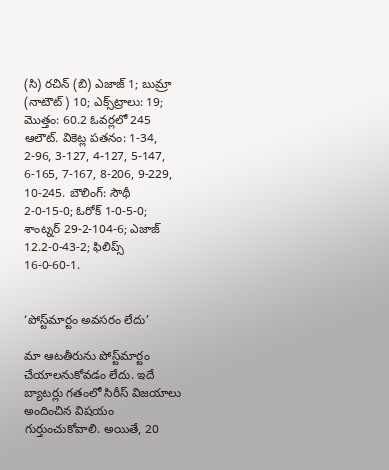(సి) రచిన్‌ (బి) ఎజాజ్‌ 1; బుమ్రా (నాటౌట్‌) 10; ఎక్స్‌ట్రాలు: 19; మొత్తం: 60.2 ఓవర్లలో 245 ఆలౌట్‌. వికెట్ల పతనం: 1-34, 2-96, 3-127, 4-127, 5-147, 6-165, 7-167, 8-206, 9-229, 10-245. బౌలింగ్‌: సౌథీ 2-0-15-0; ఓరోక్‌ 1-0-5-0; శాంట్నర్‌ 29-2-104-6; ఎజాజ్‌ 12.2-0-43-2; ఫిలిప్స్‌ 16-0-60-1.


‘పోస్ట్‌మార్టం అవసరం లేదు’

మా ఆటతీరును పోస్ట్‌మార్టం చేయాలనుకోవడం లేదు. ఇదే బ్యాటర్లు గతంలో సిరీస్‌ విజయాలు అందించిన విషయం గుర్తుంచుకోవాలి. అయితే, 20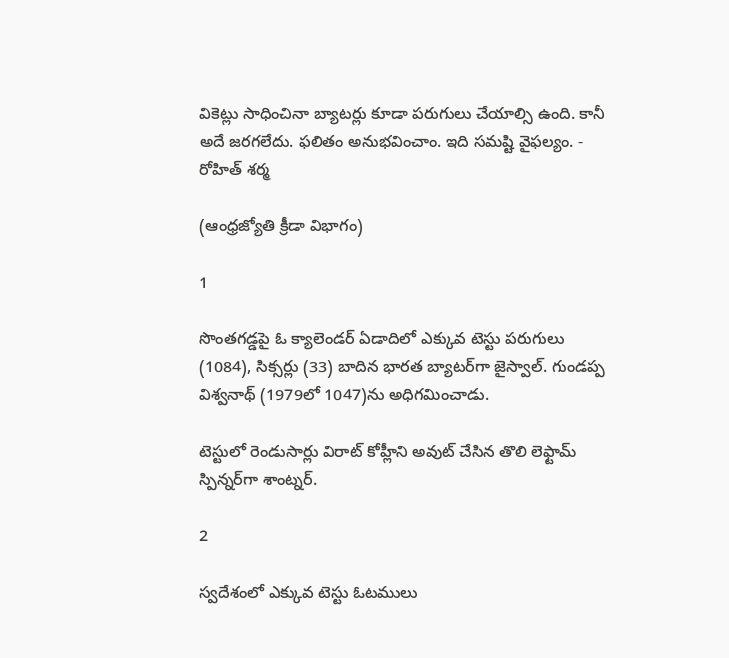వికెట్లు సాధించినా బ్యాటర్లు కూడా పరుగులు చేయాల్సి ఉంది. కానీ అదే జరగలేదు. ఫలితం అనుభవించాం. ఇది సమష్టి వైఫల్యం. - రోహిత్‌ శర్మ

(ఆంధ్రజ్యోతి క్రీడా విభాగం)

1

సొంతగడ్డపై ఓ క్యాలెండర్‌ ఏడాదిలో ఎక్కువ టెస్టు పరుగులు (1084), సిక్సర్లు (33) బాదిన భారత బ్యాటర్‌గా జైస్వాల్‌. గుండప్ప విశ్వనాథ్‌ (1979లో 1047)ను అధిగమించాడు.

టెస్టులో రెండుసార్లు విరాట్‌ కోహ్లీని అవుట్‌ చేసిన తొలి లెఫ్టామ్‌ స్పిన్నర్‌గా శాంట్నర్‌.

2

స్వదేశంలో ఎక్కువ టెస్టు ఓటములు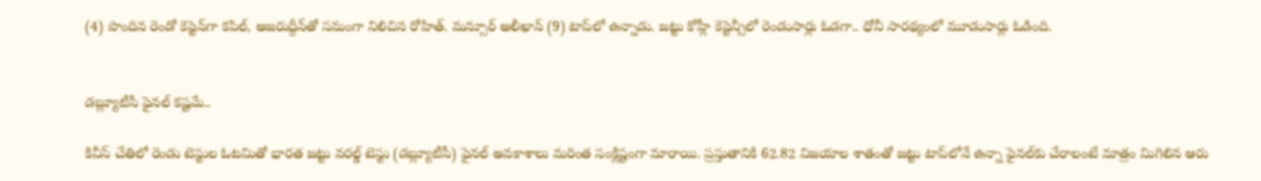(4) పొందిన రెండో కెప్టెన్‌గా కపిల్‌, అజరుద్దీన్‌తో సమంగా నిలిచిన రోహిత్‌. మన్సూర్‌ అలీఖాన్‌ (9) టాప్‌లో ఉన్నాడు. జట్టు కోహ్లీ కెప్టెన్సీలో రెండుసార్లు ఓడగా.. ధోనీ సారథ్యంలో మూడుసార్లు ఓడింది.


డబ్ల్యూటీసీ ఫైనల్‌ కష్టమే..

కివీస్‌ చేతిలో రెండు టెస్టుల ఓటమితో భారత జట్టు వరల్డ్‌ టెస్టు (డబ్ల్యూటీసీ) ఫైనల్‌ అవకాశాలు మరింత సంక్లిష్టంగా మారాయి. ప్రస్తుతానికి 62.82 విజయాల శాతంతో జట్టు టాప్‌లోనే ఉన్నా ఫైనల్‌కు చేరాలంటే మాత్రం మిగిలిన ఆరు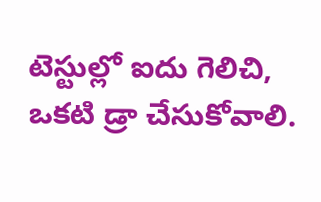టెస్టుల్లో ఐదు గెలిచి, ఒకటి డ్రా చేసుకోవాలి.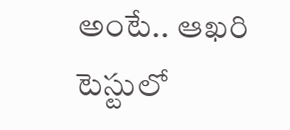అంటే.. ఆఖరి టెస్టులో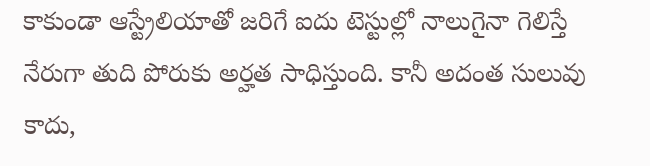కాకుండా ఆస్ట్రేలియాతో జరిగే ఐదు టెస్టుల్లో నాలుగైనా గెలిస్తే నేరుగా తుది పోరుకు అర్హత సాధిస్తుంది. కానీ అదంత సులువు కాదు,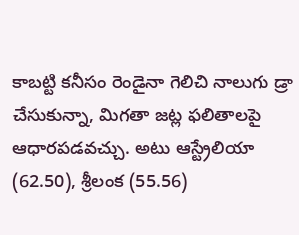కాబట్టి కనీసం రెండైనా గెలిచి నాలుగు డ్రా చేసుకున్నా, మిగతా జట్ల ఫలితాలపై ఆధారపడవచ్చు. అటు ఆస్ట్రేలియా (62.50), శ్రీలంక (55.56)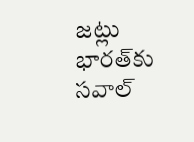జట్లు భారత్‌కు సవాల్‌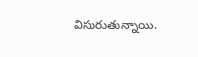విసురుతున్నాయి.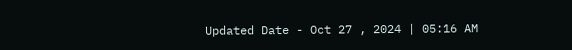Updated Date - Oct 27 , 2024 | 05:16 AM